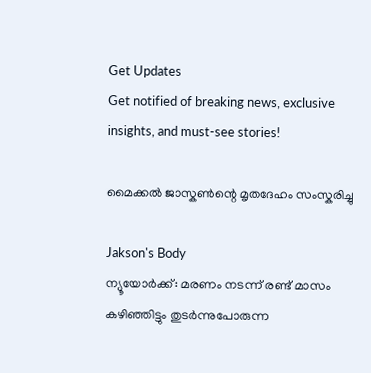Get Updates
Get notified of breaking news, exclusive insights, and must-see stories!

മൈക്കല്‍ ജാസ്കണ്‍ന്റെ മൃതദേഹം സംസ്കരിച്ചു

Jakson's Body
ന്യൂയോര്‍ക്ക്‌: മരണം നടന്ന് രണ്ട് മാസം കഴിഞ്ഞിട്ടും തുടര്‍ന്നുപോരുന്ന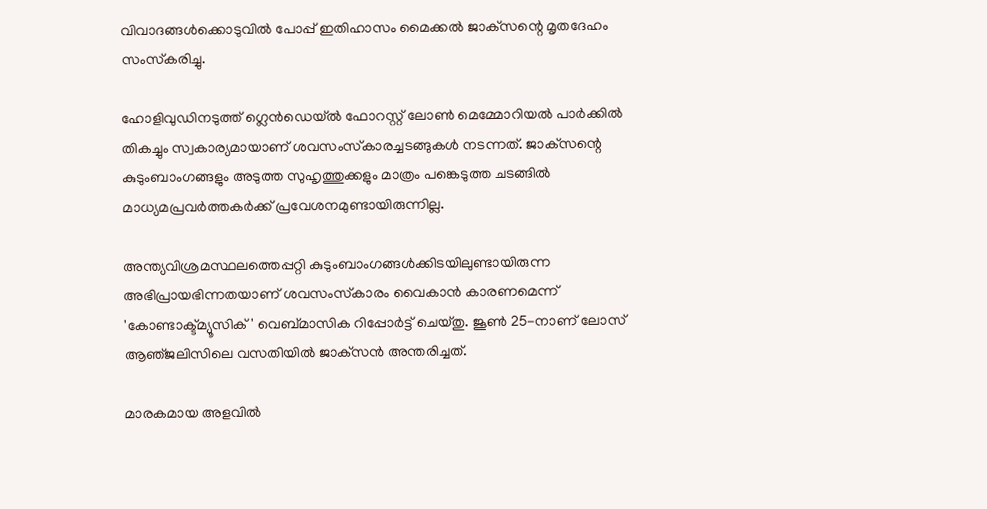വിവാദങ്ങള്‍ക്കൊടുവില്‍ പോപ്പ് ഇതിഹാസം മൈക്കല്‍ ജാക്‌സന്റെ മൃതദേഹം സംസ്‌കരിച്ചു.

ഹോളിവുഡിനടുത്ത്‌ ഗ്ലെന്‍ഡെയ്‌ല്‍ ഫോറസ്റ്റ്‌ ലോണ്‍ മെമ്മോറിയല്‍ പാര്‍ക്കില്‍ തികച്ചും സ്വകാര്യമായാണ്‌ ശവസംസ്‌കാരച്ചടങ്ങുകള്‍ നടന്നത്‌. ജാക്‌സന്റെ കുടുംബാംഗങ്ങളും അടുത്ത സുഹൃത്തുക്കളും മാത്രം പങ്കെടുത്ത ചടങ്ങില്‍ മാധ്യമപ്രവര്‍ത്തകര്‍ക്ക്‌ പ്രവേശനമുണ്ടായിരുന്നില്ല.

അന്ത്യവിശ്രമസ്ഥലത്തെപ്പറ്റി കുടുംബാംഗങ്ങള്‍ക്കിടയിലുണ്ടായിരുന്ന അഭിപ്രായഭിന്നതയാണ്‌ ശവസംസ്‌കാരം വൈകാന്‍ കാരണമെന്ന്‌ 'കോണ്ടാക്ട്‌മ്യൂസിക്‌' വെബ്‌മാസിക റിപ്പോര്‍ട്ട്‌ ചെയ്‌തു. ജൂണ്‍ 25-നാണ്‌ ലോസ്‌ ആഞ്‌ജലിസിലെ വസതിയില്‍ ജാക്‌സന്‍ അന്തരിച്ചത്‌.

മാരകമായ അളവില്‍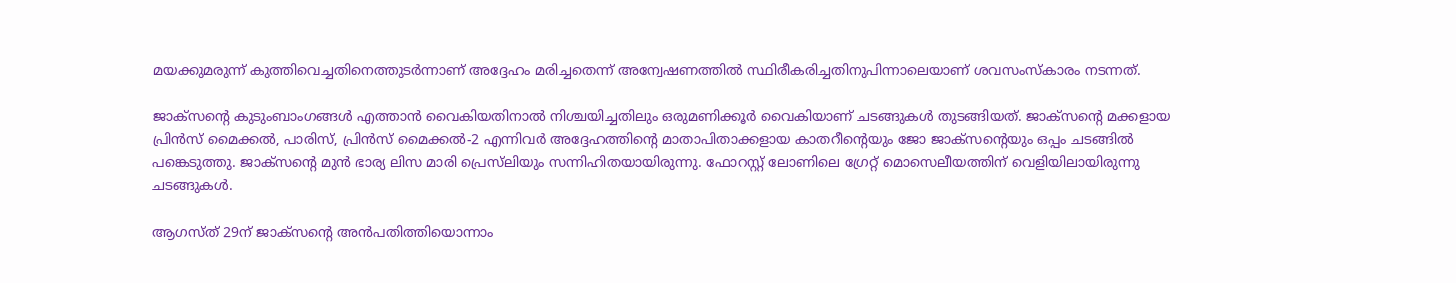മയക്കുമരുന്ന്‌ കുത്തിവെച്ചതിനെത്തുടര്‍ന്നാണ്‌ അദ്ദേഹം മരിച്ചതെന്ന്‌ അന്വേഷണത്തില്‍ സ്ഥിരീകരിച്ചതിനുപിന്നാലെയാണ്‌ ശവസംസ്‌കാരം നടന്നത്‌.

ജാക്‌സന്റെ കുടുംബാംഗങ്ങള്‍ എത്താന്‍ വൈകിയതിനാല്‍ നിശ്ചയിച്ചതിലും ഒരുമണിക്കൂര്‍ വൈകിയാണ്‌ ചടങ്ങുകള്‍ തുടങ്ങിയത്‌. ജാക്‌സന്റെ മക്കളായ പ്രിന്‍സ്‌ മൈക്കല്‍, പാരിസ്‌, പ്രിന്‍സ്‌ മൈക്കല്‍-2 എന്നിവര്‍ അദ്ദേഹത്തിന്റെ മാതാപിതാക്കളായ കാതറീന്റെയും ജോ ജാക്‌സന്റെയും ഒപ്പം ചടങ്ങില്‍ പങ്കെടുത്തു. ജാക്‌സന്റെ മുന്‍ ഭാര്യ ലിസ മാരി പ്രെസ്‌ലിയും സന്നിഹിതയായിരുന്നു. ഫോറസ്റ്റ്‌ ലോണിലെ ഗ്രേറ്റ്‌ മൊസെലീയത്തിന്‌ വെളിയിലായിരുന്നു ചടങ്ങുകള്‍.

ആഗസ്‌ത്‌ 29ന്‌ ജാക്‌സന്റെ അന്‍പതിത്തിയൊന്നാം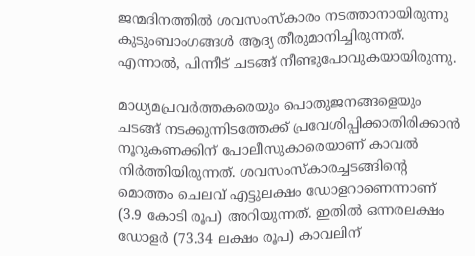ജന്മദിനത്തില്‍ ശവസംസ്‌കാരം നടത്താനായിരുന്നു കുടുംബാംഗങ്ങള്‍ ആദ്യ തീരുമാനിച്ചിരുന്നത്. എന്നാല്‍, പിന്നീട് ചടങ്ങ്‌ നീണ്ടുപോവുകയായിരുന്നു.

മാധ്യമപ്രവര്‍ത്തകരെയും പൊതുജനങ്ങളെയും ചടങ്ങ്‌ നടക്കുന്നിടത്തേക്ക്‌ പ്രവേശിപ്പിക്കാതിരിക്കാന്‍ നൂറുകണക്കിന്‌ പോലീസുകാരെയാണ്‌ കാവല്‍ നിര്‍ത്തിയിരുന്നത്‌. ശവസംസ്‌കാരച്ചടങ്ങിന്റെ മൊത്തം ചെലവ്‌ എട്ടുലക്ഷം ഡോളറാണെന്നാണ്‌ (3.9 കോടി രൂപ) അറിയുന്നത്‌. ഇതില്‍ ഒന്നരലക്ഷം ഡോളര്‍ (73.34 ലക്ഷം രൂപ) കാവലിന്‌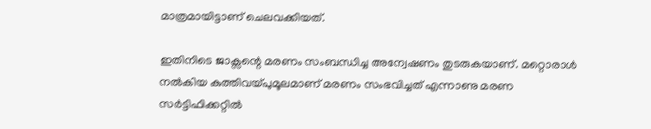മാത്രമായിട്ടാണ് ചെലവക്കിയത്‌.

ഇതിനിടെ ജാക്സന്റെ മരണം സംബന്ധിച്ച അന്വേഷണം തുടരുകയാണ്. മറ്റൊരാള്‍ നല്‍കിയ കുത്തിവയ്പുമൂലമാണ് മരണം സംഭവിച്ചത് എന്നാണു മരണ സര്‍ട്ടിഫിക്കറ്റില്‍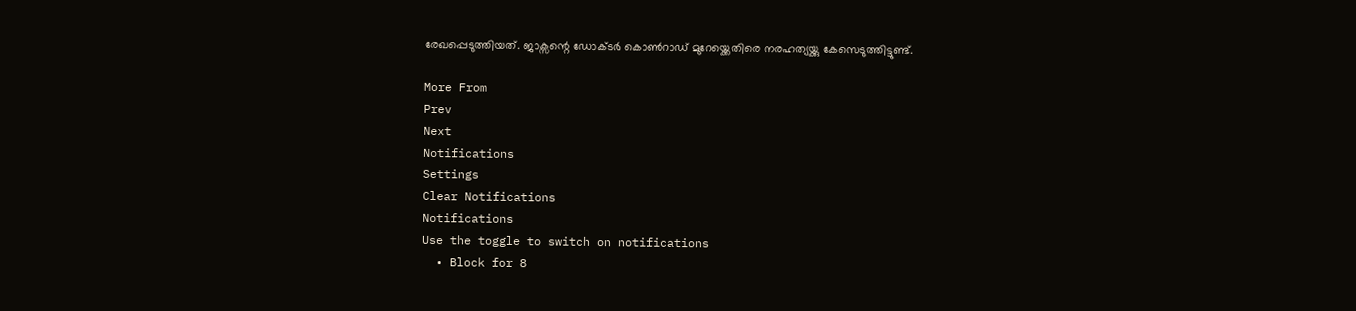രേഖപ്പെടുത്തിയത്. ജാക്സന്റെ ഡോക്ടര്‍ കൊണ്‍റാഡ് മുറേയ്ക്കെതിരെ നരഹത്യയ്ക്കു കേസെടുത്തിട്ടുണ്ട്.

More From
Prev
Next
Notifications
Settings
Clear Notifications
Notifications
Use the toggle to switch on notifications
  • Block for 8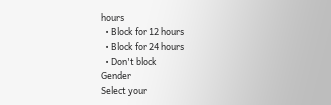hours
  • Block for 12 hours
  • Block for 24 hours
  • Don't block
Gender
Select your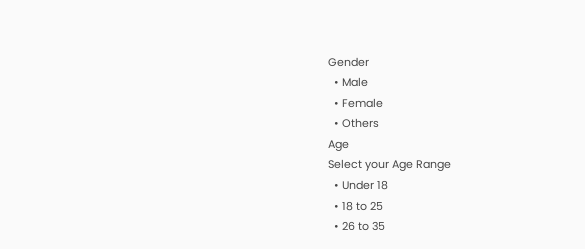Gender
  • Male
  • Female
  • Others
Age
Select your Age Range
  • Under 18
  • 18 to 25
  • 26 to 35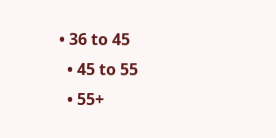• 36 to 45
  • 45 to 55
  • 55+